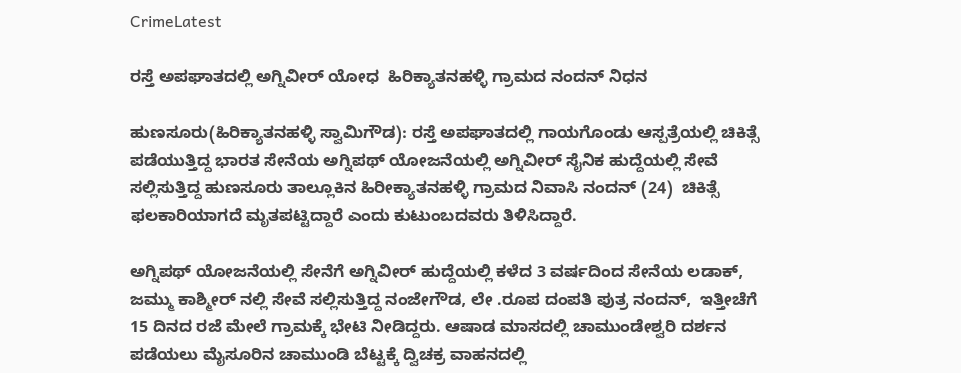CrimeLatest

ರಸ್ತೆ ಅಪಘಾತದಲ್ಲಿ ಅಗ್ನಿವೀರ್‌ ಯೋಧ  ಹಿರಿಕ್ಯಾತನಹಳ್ಳಿ ಗ್ರಾಮದ ನಂದನ್‌ ನಿಧನ

ಹುಣಸೂರು(ಹಿರಿಕ್ಯಾತನಹಳ್ಳಿ ಸ್ವಾಮಿಗೌಡ): ರಸ್ತೆ ಅಪಘಾತದಲ್ಲಿ ಗಾಯಗೊಂಡು ಆಸ್ಪತ್ರೆಯಲ್ಲಿ ಚಿಕಿತ್ಸೆ ಪಡೆಯುತ್ತಿದ್ದ ಭಾರತ ಸೇನೆಯ ಅಗ್ನಿಪಥ್‌ ಯೋಜನೆಯಲ್ಲಿ ಅಗ್ನಿವೀರ್‌ ಸೈನಿಕ ಹುದ್ದೆಯಲ್ಲಿ ಸೇವೆ ಸಲ್ಲಿಸುತ್ತಿದ್ದ ಹುಣಸೂರು ತಾಲ್ಲೂಕಿನ ಹಿರೀಕ್ಯಾತನಹಳ್ಳಿ ಗ್ರಾಮದ ನಿವಾಸಿ ನಂದನ್‌ (24)  ಚಿಕಿತ್ಸೆ ಫಲಕಾರಿಯಾಗದೆ ಮೃತಪಟ್ಟಿದ್ದಾರೆ ಎಂದು ಕುಟುಂಬದವರು ತಿಳಿಸಿದ್ದಾರೆ.

ಅಗ್ನಿಪಥ್‌ ಯೋಜನೆಯಲ್ಲಿ ಸೇನೆಗೆ ಅಗ್ನಿವೀರ್‌ ಹುದ್ದೆಯಲ್ಲಿ ಕಳೆದ 3 ವರ್ಷದಿಂದ ಸೇನೆಯ ಲಡಾಕ್‌, ಜಮ್ಮು ಕಾಶ್ಮೀರ್‌ ನಲ್ಲಿ ಸೇವೆ ಸಲ್ಲಿಸುತ್ತಿದ್ದ ನಂಜೇಗೌಡ, ಲೇ .ರೂಪ ದಂಪತಿ ಪುತ್ರ ನಂದನ್‌,  ಇತ್ತೀಚೆಗೆ 15 ದಿನದ ರಜೆ ಮೇಲೆ ಗ್ರಾಮಕ್ಕೆ ಭೇಟಿ ನೀಡಿದ್ದರು. ಆಷಾಡ ಮಾಸದಲ್ಲಿ ಚಾಮುಂಡೇಶ್ವರಿ ದರ್ಶನ ಪಡೆಯಲು ಮೈಸೂರಿನ ಚಾಮುಂಡಿ ಬೆಟ್ಟಕ್ಕೆ ದ್ವಿಚಕ್ರ ವಾಹನದಲ್ಲಿ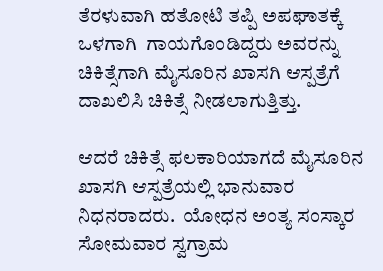ತೆರಳುವಾಗಿ ಹತೋಟಿ ತಪ್ಪಿ ಅಪಘಾತಕ್ಕೆ ಒಳಗಾಗಿ  ಗಾಯಗೊಂಡಿದ್ದರು ಅವರನ್ನು ಚಿಕಿತ್ಸೆಗಾಗಿ ಮೈಸೂರಿನ ಖಾಸಗಿ ಆಸ್ಪತ್ರೆಗೆ ದಾಖಲಿಸಿ ಚಿಕಿತ್ಸೆ ನೀಡಲಾಗುತ್ತಿತ್ತು.

ಆದರೆ ಚಿಕಿತ್ಸೆ ಫಲಕಾರಿಯಾಗದೆ ಮೈಸೂರಿನ ಖಾಸಗಿ ಆಸ್ಪತ್ರೆಯಲ್ಲಿ ಭಾನುವಾರ ನಿಧನರಾದರು.  ಯೋಧನ ಅಂತ್ಯ ಸಂಸ್ಕಾರ ಸೋಮವಾರ ಸ್ವಗ್ರಾಮ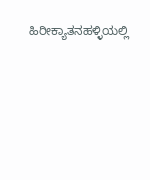ಹಿರೀಕ್ಯಾತನಹಳ್ಳಿಯಲ್ಲಿ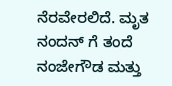ನೆರವೇರಲಿದೆ. ಮೃತ ನಂದನ್ ಗೆ ತಂದೆ ನಂಜೇಗೌಡ ಮತ್ತು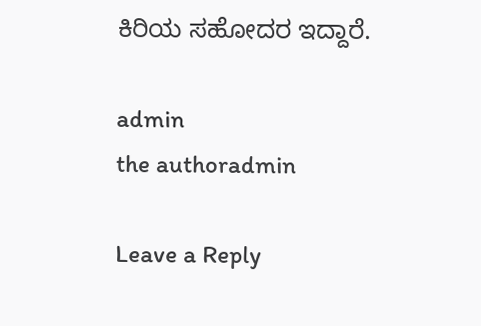ಕಿರಿಯ ಸಹೋದರ ಇದ್ದಾರೆ.

admin
the authoradmin

Leave a Reply